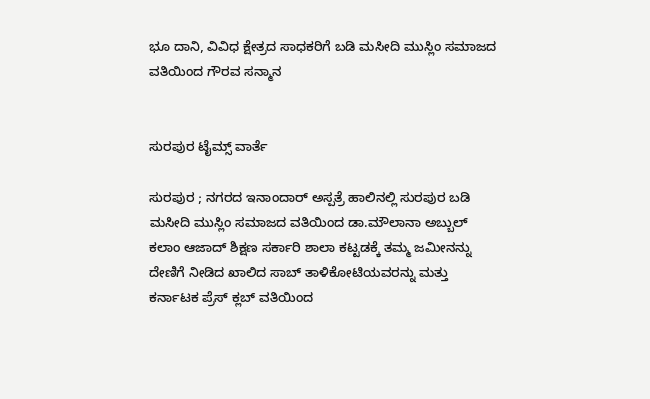ಭೂ ದಾನಿ, ವಿವಿಧ ಕ್ಷೇತ್ರದ ಸಾಧಕರಿಗೆ ಬಡಿ ಮಸೀದಿ ಮುಸ್ಲಿಂ ಸಮಾಜದ ವತಿಯಿಂದ ಗೌರವ ಸನ್ಮಾನ


ಸುರಪುರ ಟೈಮ್ಸ್ ವಾರ್ತೆ

ಸುರಪುರ ; ನಗರದ ಇನಾಂದಾರ್ ಅಸ್ಪತ್ರೆ ಹಾಲಿನಲ್ಲಿ ಸುರಪುರ ಬಡಿ ಮಸೀದಿ ಮುಸ್ಲಿಂ ಸಮಾಜದ ವತಿಯಿಂದ ಡಾ.ಮೌಲಾನಾ ಅಬ್ಬುಲ್ ಕಲಾಂ ಆಜಾದ್ ಶಿಕ್ಷಣ ಸರ್ಕಾರಿ ಶಾಲಾ ಕಟ್ಟಡಕ್ಕೆ ತಮ್ಮ ಜಮೀನನ್ನು ದೇಣಿಗೆ ನೀಡಿದ ಖಾಲಿದ ಸಾಬ್ ತಾಳಿಕೋಟಿಯವರನ್ನು ಮತ್ತು ಕರ್ನಾಟಕ ಪ್ರೆಸ್ ಕ್ಲಬ್ ವತಿಯಿಂದ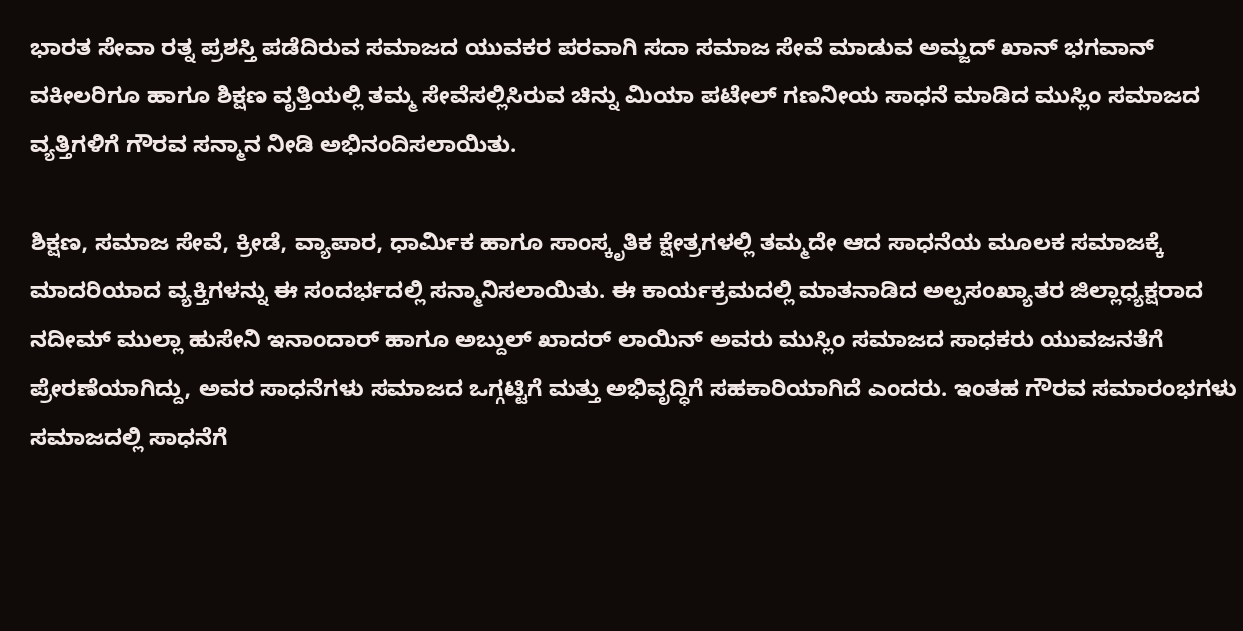ಭಾರತ ಸೇವಾ ರತ್ನ ಪ್ರಶಸ್ತಿ ಪಡೆದಿರುವ ಸಮಾಜದ ಯುವಕರ ಪರವಾಗಿ ಸದಾ ಸಮಾಜ ಸೇವೆ ಮಾಡುವ ಅಮ್ಜದ್ ಖಾನ್ ಭಗವಾನ್ ವಕೀಲರಿಗೂ ಹಾಗೂ ಶಿಕ್ಷಣ ವೃತ್ತಿಯಲ್ಲಿ ತಮ್ಮ ಸೇವೆಸಲ್ಲಿಸಿರುವ ಚಿನ್ನು ಮಿಯಾ ಪಟೇಲ್ ಗಣನೀಯ ಸಾಧನೆ ಮಾಡಿದ ಮುಸ್ಲಿಂ ಸಮಾಜದ ವ್ಯತ್ತಿಗಳಿಗೆ ಗೌರವ ಸನ್ಮಾನ ನೀಡಿ ಅಭಿನಂದಿಸಲಾಯಿತು.

ಶಿಕ್ಷಣ, ಸಮಾಜ ಸೇವೆ, ಕ್ರೀಡೆ, ವ್ಯಾಪಾರ, ಧಾರ್ಮಿಕ ಹಾಗೂ ಸಾಂಸ್ಕೃತಿಕ ಕ್ಷೇತ್ರಗಳಲ್ಲಿ ತಮ್ಮದೇ ಆದ ಸಾಧನೆಯ ಮೂಲಕ ಸಮಾಜಕ್ಕೆ ಮಾದರಿಯಾದ ವ್ಯಕ್ತಿಗಳನ್ನು ಈ ಸಂದರ್ಭದಲ್ಲಿ ಸನ್ಮಾನಿಸಲಾಯಿತು. ಈ ಕಾರ್ಯಕ್ರಮದಲ್ಲಿ ಮಾತನಾಡಿದ ಅಲ್ಪಸಂಖ್ಯಾತರ ಜಿಲ್ಲಾಧ್ಯಕ್ಷರಾದ ನದೀಮ್ ಮುಲ್ಲಾ ಹುಸೇನಿ ಇನಾಂದಾರ್ ಹಾಗೂ ಅಬ್ದುಲ್ ಖಾದರ್ ಲಾಯಿನ್ ಅವರು ಮುಸ್ಲಿಂ ಸಮಾಜದ ಸಾಧಕರು ಯುವಜನತೆಗೆ ಪ್ರೇರಣೆಯಾಗಿದ್ದು, ಅವರ ಸಾಧನೆಗಳು ಸಮಾಜದ ಒಗ್ಗಟ್ಟಿಗೆ ಮತ್ತು ಅಭಿವೃದ್ಧಿಗೆ ಸಹಕಾರಿಯಾಗಿದೆ ಎಂದರು. ಇಂತಹ ಗೌರವ ಸಮಾರಂಭಗಳು ಸಮಾಜದಲ್ಲಿ ಸಾಧನೆಗೆ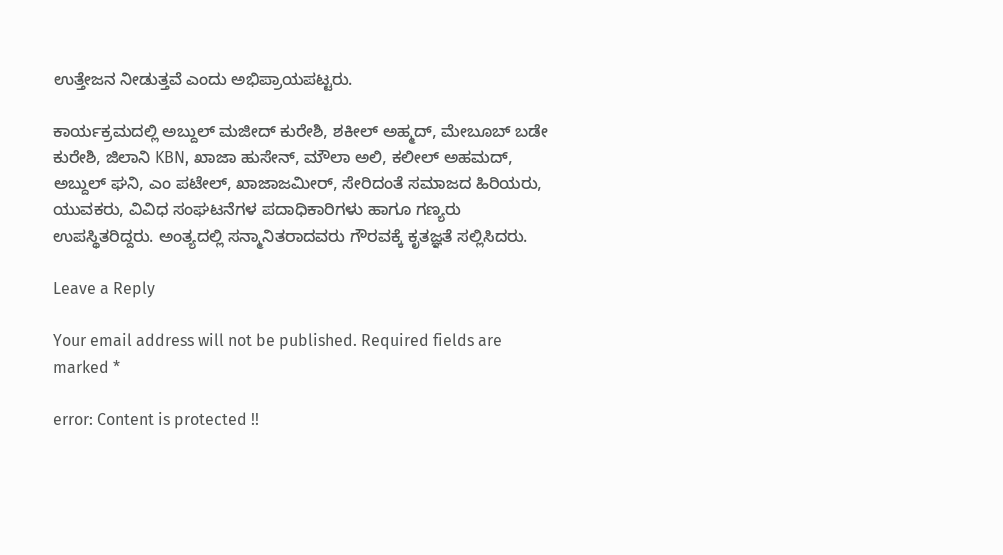ಉತ್ತೇಜನ ನೀಡುತ್ತವೆ ಎಂದು ಅಭಿಪ್ರಾಯಪಟ್ಟರು.

ಕಾರ್ಯಕ್ರಮದಲ್ಲಿ ಅಬ್ದುಲ್ ಮಜೀದ್ ಕುರೇಶಿ, ಶಕೀಲ್ ಅಹ್ಮದ್, ಮೇಬೂಬ್ ಬಡೇ ಕುರೇಶಿ, ಜಿಲಾನಿ KBN, ಖಾಜಾ ಹುಸೇನ್, ಮೌಲಾ ಅಲಿ, ಕಲೀಲ್ ಅಹಮದ್, ಅಬ್ದುಲ್ ಘನಿ, ಎಂ ಪಟೇಲ್, ಖಾಜಾಜಮೀರ್, ಸೇರಿದಂತೆ ಸಮಾಜದ ಹಿರಿಯರು, ಯುವಕರು, ವಿವಿಧ ಸಂಘಟನೆಗಳ ಪದಾಧಿಕಾರಿಗಳು ಹಾಗೂ ಗಣ್ಯರು ಉಪಸ್ಥಿತರಿದ್ದರು. ಅಂತ್ಯದಲ್ಲಿ ಸನ್ಮಾನಿತರಾದವರು ಗೌರವಕ್ಕೆ ಕೃತಜ್ಞತೆ ಸಲ್ಲಿಸಿದರು.

Leave a Reply

Your email address will not be published. Required fields are marked *

error: Content is protected !!